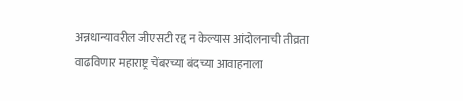अन्नधान्यावरील जीएसटी रद्द न केल्यास आंदोलनाची तीव्रता वाढविणार महाराष्ट्र चेंबरच्या बंदच्या आवाहनाला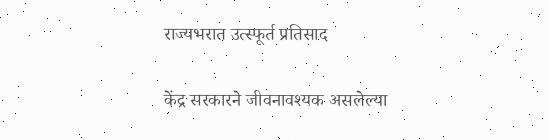राज्यभरात उत्स्फूर्त प्रतिसाद

केंद्र सरकारने जीवनावश्यक असलेल्या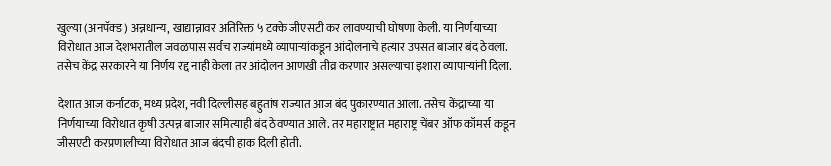खुल्या (अनपॅक्ड) अन्नधान्य, खाद्यान्नावर अतिरिक्त ५ टक्के जीएसटी कर लावण्याची घोषणा केली. या निर्णयाच्या विरोधात आज देशभरातील जवळपास सर्वच राज्यांमध्ये व्यापाऱ्यांकडून आंदोलनाचे हत्यार उपसत बाजार बंद ठेवला. तसेच केंद्र सरकारने या निर्णय रद्द नाही केला तर आंदोलन आणखी तीव्र करणार असल्याचा इशारा व्यापाऱ्यांनी दिला.

देशात आज कर्नाटक, मध्य प्रदेश, नवी दिल्लीसह बहुतांष राज्यात आज बंद पुकारण्यात आला. तसेच केंद्राच्या या निर्णयाच्या विरोधात कृषी उत्पन्न बाजार समित्याही बंद ठेवण्यात आले. तर महाराष्ट्रात महाराष्ट्र चेंबर ऑफ कॉमर्स कडून जीसएटी करप्रणालीच्या विरोधात आज बंदची हाक दिली होती.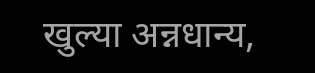खुल्या अन्नधान्य,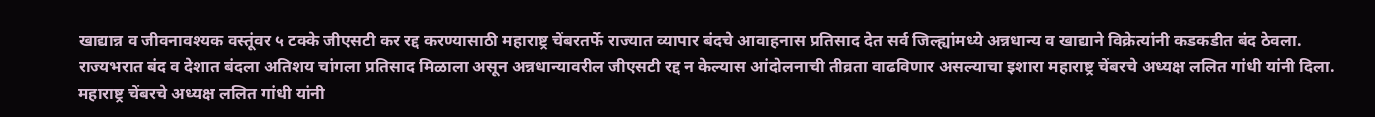खाद्यान्न व जीवनावश्यक वस्तूंवर ५ टक्के जीएसटी कर रद्द करण्यासाठी महाराष्ट्र चेंबरतर्फे राज्यात व्यापार बंदचे आवाहनास प्रतिसाद देत सर्व जिल्ह्यांमध्ये अन्नधान्य व खाद्याने विक्रेत्यांनी कडकडीत बंद ठेवला. राज्यभरात बंद व देशात बंदला अतिशय चांगला प्रतिसाद मिळाला असून अन्नधान्यावरील जीएसटी रद्द न केल्यास आंदोलनाची तीव्रता वाढविणार असल्याचा इशारा महाराष्ट्र चेंबरचे अध्यक्ष ललित गांधी यांनी दिला.
महाराष्ट्र चेंबरचे अध्यक्ष ललित गांधी यांनी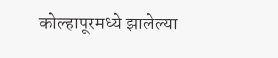कोल्हापूरमध्ये झालेल्या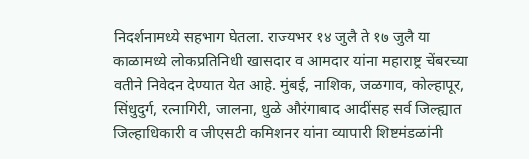निदर्शनामध्ये सहभाग घेतला. राज्यभर १४ जुलै ते १७ जुलै या काळामध्ये लोकप्रतिनिधी खासदार व आमदार यांना महाराष्ट्र चेंबरच्या वतीने निवेदन देण्यात येत आहे. मुंबई, नाशिक, जळगाव, कोल्हापूर, सिंधुदुर्ग, रत्नागिरी, जालना, धुळे औरंगाबाद आदींसह सर्व जिल्ह्यात जिल्हाधिकारी व जीएसटी कमिशनर यांना व्यापारी शिष्टमंडळांनी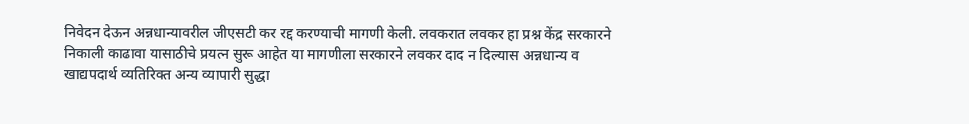निवेदन देऊन अन्नधान्यावरील जीएसटी कर रद्द करण्याची मागणी केली. लवकरात लवकर हा प्रश्न केंद्र सरकारने निकाली काढावा यासाठीचे प्रयत्न सुरू आहेत या मागणीला सरकारने लवकर दाद न दिल्यास अन्नधान्य व खाद्यपदार्थ व्यतिरिक्त अन्य व्यापारी सुद्धा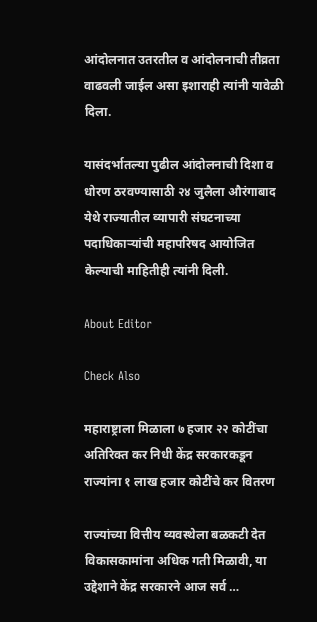आंदोलनात उतरतील व आंदोलनाची तीव्रता वाढवली जाईल असा इशाराही त्यांनी यावेळी दिला.

यासंदर्भातल्या पुढील आंदोलनाची दिशा व धोरण ठरवण्यासाठी २४ जुलैला औरंगाबाद येथे राज्यातील व्यापारी संघटनाच्या पदाधिकाऱ्यांची महापरिषद आयोजित केल्याची माहितीही त्यांनी दिली.

About Editor

Check Also

महाराष्ट्राला मिळाला ७ हजार २२ कोटींचा अतिरिक्त कर निधी केंद्र सरकारकडून राज्यांना १ लाख हजार कोटींचे कर वितरण

राज्यांच्या वित्तीय व्यवस्थेला बळकटी देत विकासकामांना अधिक गती मिळावी, या उद्देशाने केंद्र सरकारने आज सर्व …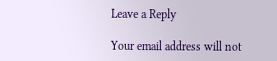Leave a Reply

Your email address will not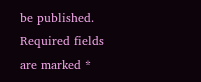be published. Required fields are marked *